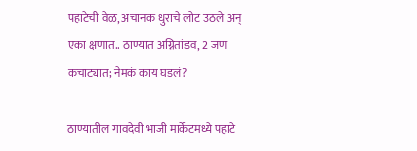पहाटेची वेळ, अचानक धुराचे लोट उठले अन् एका क्षणात.. ठाण्यात अग्नितांडव, 2 जण कचाट्यात; नेमकं काय घडलं?

ठाण्यातील गावदेवी भाजी मार्केटमध्ये पहाटे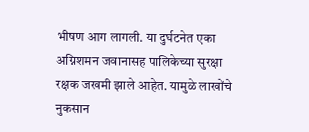भीषण आग लागली. या दुर्घटनेत एका अग्निशमन जवानासह पालिकेच्या सुरक्षा रक्षक जखमी झाले आहेत. यामुळे लाखोंचे नुकसान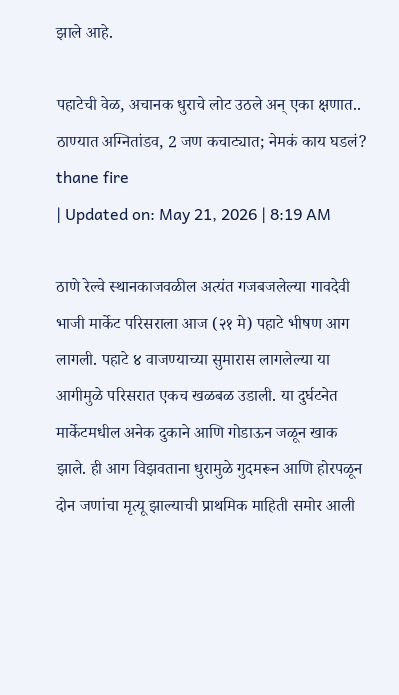झाले आहे.

पहाटेची वेळ, अचानक धुराचे लोट उठले अन् एका क्षणात.. ठाण्यात अग्नितांडव, 2 जण कचाट्यात; नेमकं काय घडलं?
thane fire
| Updated on: May 21, 2026 | 8:19 AM

ठाणे रेल्वे स्थानकाजवळील अत्यंत गजबजलेल्या गावदेवी भाजी मार्केट परिसराला आज (२१ मे) पहाटे भीषण आग लागली. पहाटे ४ वाजण्याच्या सुमारास लागलेल्या या आगीमुळे परिसरात एकच खळबळ उडाली. या दुर्घटनेत मार्केटमधील अनेक दुकाने आणि गोडाऊन जळून खाक झाले. ही आग विझवताना धुरामुळे गुदमरून आणि होरपळून दोन जणांचा मृत्यू झाल्याची प्राथमिक माहिती समोर आली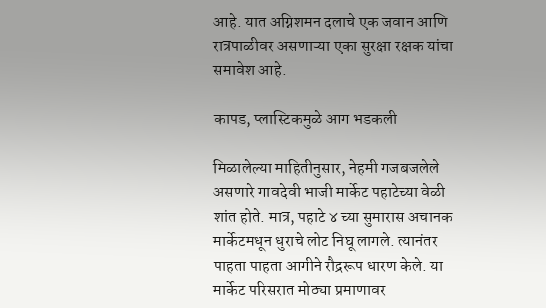आहे. यात अग्निशमन दलाचे एक जवान आणि रात्रपाळीवर असणाऱ्या एका सुरक्षा रक्षक यांचा समावेश आहे.

कापड, प्लास्टिकमुळे आग भडकली

मिळालेल्या माहितीनुसार, नेहमी गजबजलेले असणारे गावदेवी भाजी मार्केट पहाटेच्या वेळी शांत होते. मात्र, पहाटे ४ च्या सुमारास अचानक मार्केटमधून धुराचे लोट निघू लागले. त्यानंतर पाहता पाहता आगीने रौद्ररूप धारण केले. या मार्केट परिसरात मोठ्या प्रमाणावर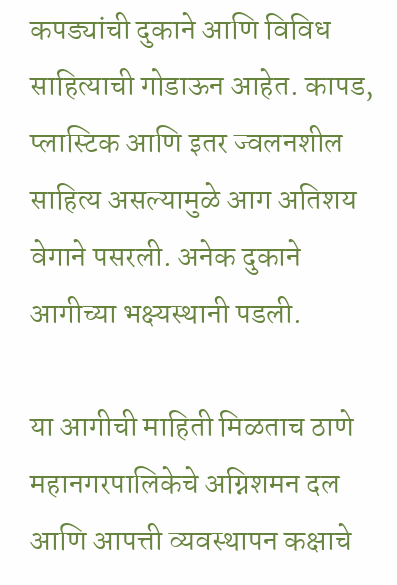कपड्यांची दुकाने आणि विविध साहित्याची गोडाऊन आहेत. कापड, प्लास्टिक आणि इतर ज्वलनशील साहित्य असल्यामुळे आग अतिशय वेगाने पसरली. अनेक दुकाने आगीच्या भक्ष्यस्थानी पडली.

या आगीची माहिती मिळताच ठाणे महानगरपालिकेचे अग्निशमन दल आणि आपत्ती व्यवस्थापन कक्षाचे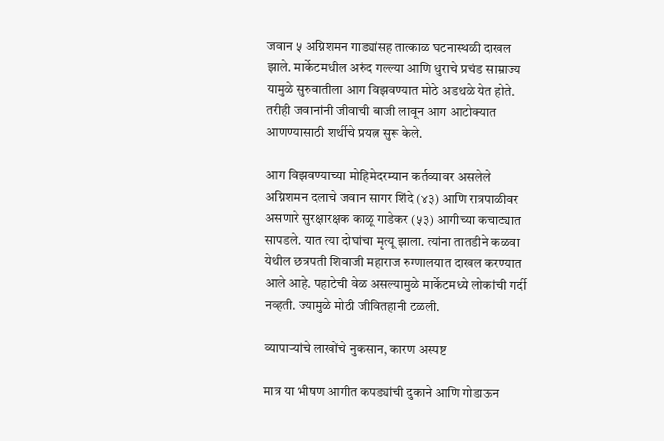जवान ५ अग्निशमन गाड्यांसह तात्काळ घटनास्थळी दाखल झाले. मार्केटमधील अरुंद गल्ल्या आणि धुराचे प्रचंड साम्राज्य यामुळे सुरुवातीला आग विझवण्यात मोठे अडथळे येत होते. तरीही जवानांनी जीवाची बाजी लावून आग आटोक्यात आणण्यासाठी शर्थीचे प्रयत्न सुरू केले.

आग विझवण्याच्या मोहिमेदरम्यान कर्तव्यावर असलेले अग्निशमन दलाचे जवान सागर शिंदे (४३) आणि रात्रपाळीवर असणारे सुरक्षारक्षक काळू गाडेकर (५३) आगीच्या कचाट्यात सापडले. यात त्या दोघांचा मृत्यू झाला. त्यांना तातडीने कळवा येथील छत्रपती शिवाजी महाराज रुग्णालयात दाखल करण्यात आले आहे. पहाटेची वेळ असल्यामुळे मार्केटमध्ये लोकांची गर्दी नव्हती. ज्यामुळे मोठी जीवितहानी टळली.

व्यापाऱ्यांचे लाखोंचे नुकसान, कारण अस्पष्ट

मात्र या भीषण आगीत कपड्यांची दुकाने आणि गोडाऊन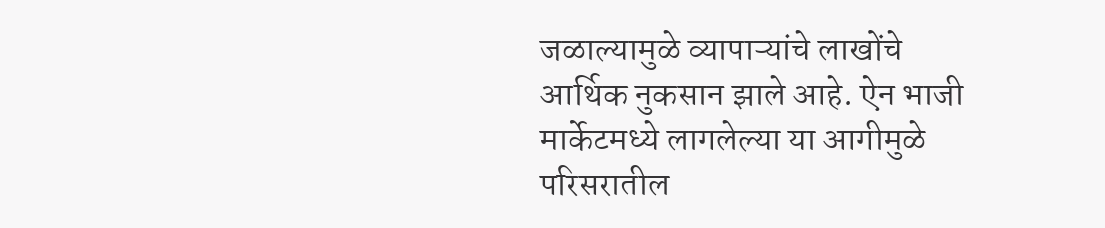जळाल्यामुळे व्यापाऱ्यांचे लाखोंचे आर्थिक नुकसान झाले आहे. ऐन भाजी मार्केटमध्ये लागलेल्या या आगीमुळे परिसरातील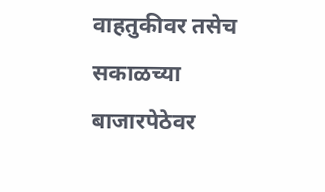वाहतुकीवर तसेच सकाळच्या बाजारपेठेवर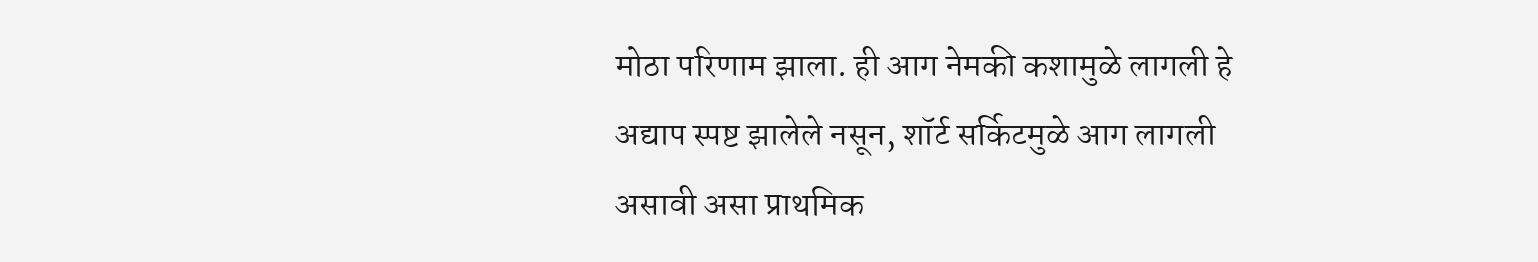मोठा परिणाम झाला. ही आग नेमकी कशामुळे लागली हे अद्याप स्पष्ट झालेले नसून, शॉर्ट सर्किटमुळे आग लागली असावी असा प्राथमिक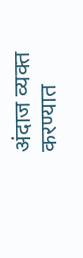अंदाज व्यक्त करण्यात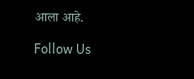आला आहे.

Follow Us